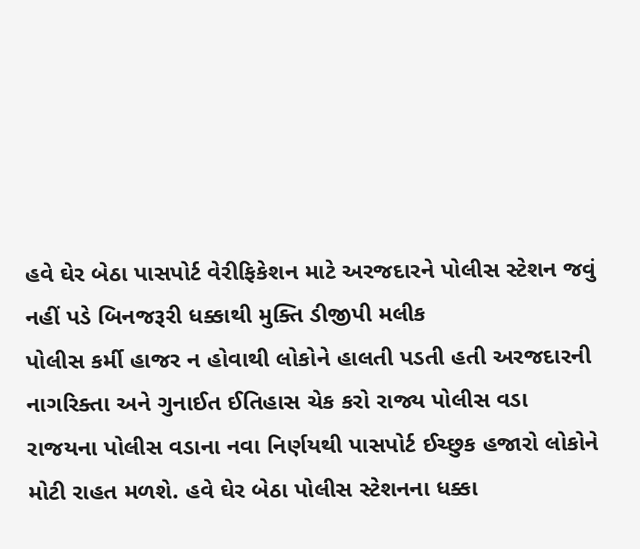હવે ઘેર બેઠા પાસપોર્ટ વેરીફિકેશન માટે અરજદારને પોલીસ સ્ટેશન જવું નહીં પડે બિનજરૂરી ધક્કાથી મુક્તિ ડીજીપી મલીક
પોલીસ કર્મી હાજર ન હોવાથી લોકોને હાલતી પડતી હતી અરજદારની નાગરિક્તા અને ગુનાઈત ઈતિહાસ ચેક કરો રાજ્ય પોલીસ વડા
રાજયના પોલીસ વડાના નવા નિર્ણયથી પાસપોર્ટ ઈચ્છુક હજારો લોકોને મોટી રાહત મળશે. હવે ઘેર બેઠા પોલીસ સ્ટેશનના ધક્કા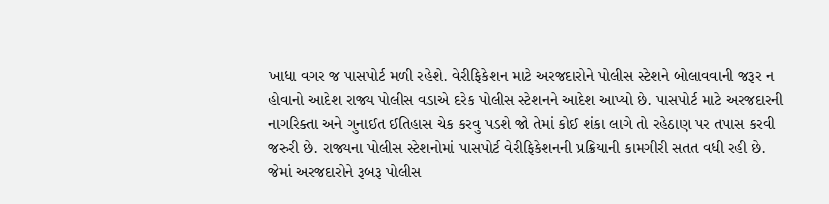ખાધા વગર જ પાસપોર્ટ મળી રહેશે. વેરીફિકેશન માટે અરજદારોને પોલીસ સ્ટેશને બોલાવવાની જરૂર ન હોવાનો આદેશ રાજ્ય પોલીસ વડાએ દરેક પોલીસ સ્ટેશનને આદેશ આપ્યો છે. પાસપોર્ટ માટે અરજદારની નાગરિક્તા અને ગુનાઈત ઈતિહાસ ચેક કરવુ પડશે જો તેમાં કોઈ શંકા લાગે તો રહેઠાણ પર તપાસ કરવી જરુરી છે. રાજ્યના પોલીસ સ્ટેશનોમાં પાસપોર્ટ વેરીફિકેશનની પ્રક્રિયાની કામગીરી સતત વધી રહી છે. જેમાં અરજદારોને રૂબરૂ પોલીસ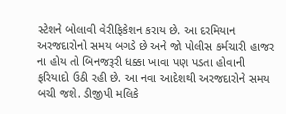સ્ટેશને બોલાવી વેરીફિકેશન કરાય છે. આ દરમિયાન અરજદારોનો સમય બગડે છે અને જો પોલીસ કર્મચારી હાજર ના હોય તો બિનજરૂરી ધક્કા ખાવા પણ પડતા હોવાની ફરિયાદો ઉઠી રહી છે. આ નવા આદેશથી અરજદારોને સમય બચી જશે. ડીજીપી મલિકે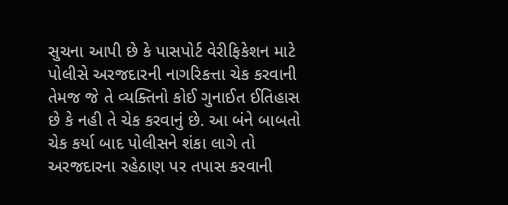સુચના આપી છે કે પાસપોર્ટ વેરીફિકેશન માટે પોલીસે અરજદારની નાગરિકત્તા ચેક કરવાની તેમજ જે તે વ્યક્તિનો કોઈ ગુનાઈત ઈતિહાસ છે કે નહી તે ચેક કરવાનું છે. આ બંને બાબતો ચેક કર્યા બાદ પોલીસને શંકા લાગે તો અરજદારના રહેઠાણ પર તપાસ કરવાની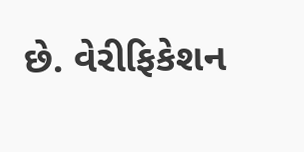છે. વેરીફિકેશન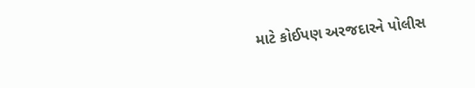માટે કોઈપણ અરજદારને પોલીસ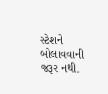સ્ટેશને બોલાવવાની જરૂર નથી.